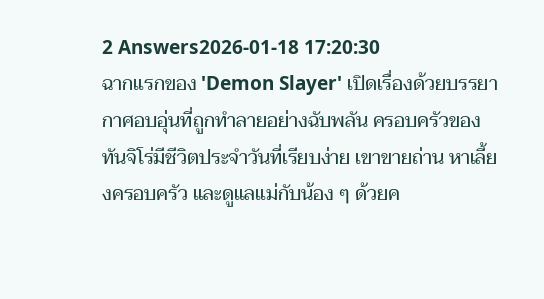2 Answers2026-01-18 17:20:30
ฉากแรกของ 'Demon Slayer' เปิดเรื่องด้วยบรรยากาศอบอุ่นที่ถูกทำลายอย่างฉับพลัน ครอบครัวของทันจิโร่มีชีวิตประจำวันที่เรียบง่าย เขาขายถ่าน หาเลี้ยงครอบครัว และดูแลแม่กับน้อง ๆ ด้วยค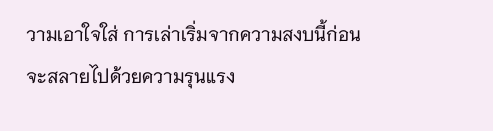วามเอาใจใส่ การเล่าเริ่มจากความสงบนี้ก่อนจะสลายไปด้วยความรุนแรง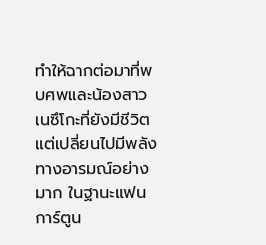ทำให้ฉากต่อมาที่พบศพและน้องสาวเนซึโกะที่ยังมีชีวิตแต่เปลี่ยนไปมีพลังทางอารมณ์อย่างมาก ในฐานะแฟนการ์ตูน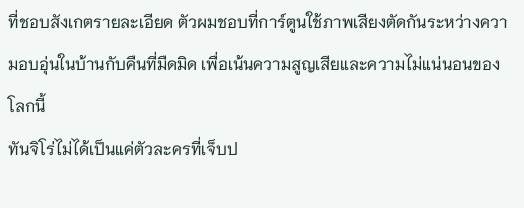ที่ชอบสังเกตรายละเอียด ตัวผมชอบที่การ์ตูนใช้ภาพเสียงตัดกันระหว่างความอบอุ่นในบ้านกับคืนที่มืดมิด เพื่อเน้นความสูญเสียและความไม่แน่นอนของโลกนี้
ทันจิโร่ไม่ได้เป็นแค่ตัวละครที่เจ็บป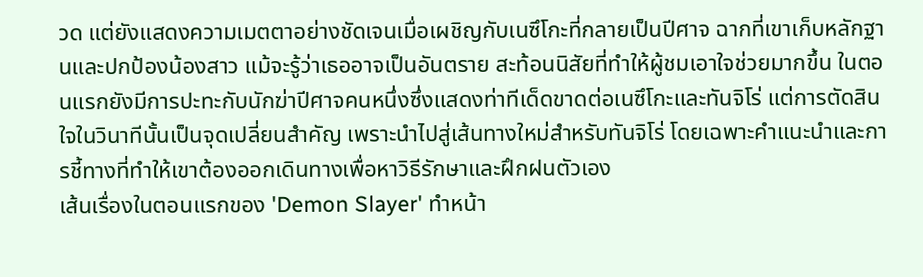วด แต่ยังแสดงความเมตตาอย่างชัดเจนเมื่อเผชิญกับเนซึโกะที่กลายเป็นปีศาจ ฉากที่เขาเก็บหลักฐานและปกป้องน้องสาว แม้จะรู้ว่าเธออาจเป็นอันตราย สะท้อนนิสัยที่ทำให้ผู้ชมเอาใจช่วยมากขึ้น ในตอนแรกยังมีการปะทะกับนักฆ่าปีศาจคนหนึ่งซึ่งแสดงท่าทีเด็ดขาดต่อเนซึโกะและทันจิโร่ แต่การตัดสินใจในวินาทีนั้นเป็นจุดเปลี่ยนสำคัญ เพราะนำไปสู่เส้นทางใหม่สำหรับทันจิโร่ โดยเฉพาะคำแนะนำและการชี้ทางที่ทำให้เขาต้องออกเดินทางเพื่อหาวิธีรักษาและฝึกฝนตัวเอง
เส้นเรื่องในตอนแรกของ 'Demon Slayer' ทำหน้า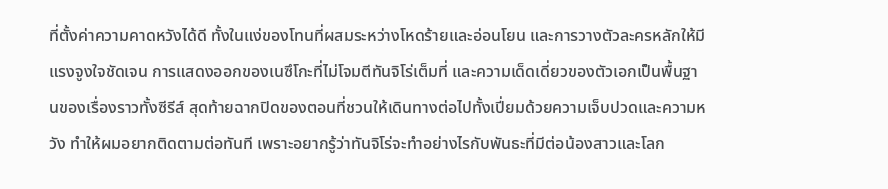ที่ตั้งค่าความคาดหวังได้ดี ทั้งในแง่ของโทนที่ผสมระหว่างโหดร้ายและอ่อนโยน และการวางตัวละครหลักให้มีแรงจูงใจชัดเจน การแสดงออกของเนซึโกะที่ไม่โจมตีทันจิโร่เต็มที่ และความเด็ดเดี่ยวของตัวเอกเป็นพื้นฐานของเรื่องราวทั้งซีรีส์ สุดท้ายฉากปิดของตอนที่ชวนให้เดินทางต่อไปทั้งเปี่ยมด้วยความเจ็บปวดและความหวัง ทำให้ผมอยากติดตามต่อทันที เพราะอยากรู้ว่าทันจิโร่จะทำอย่างไรกับพันธะที่มีต่อน้องสาวและโลก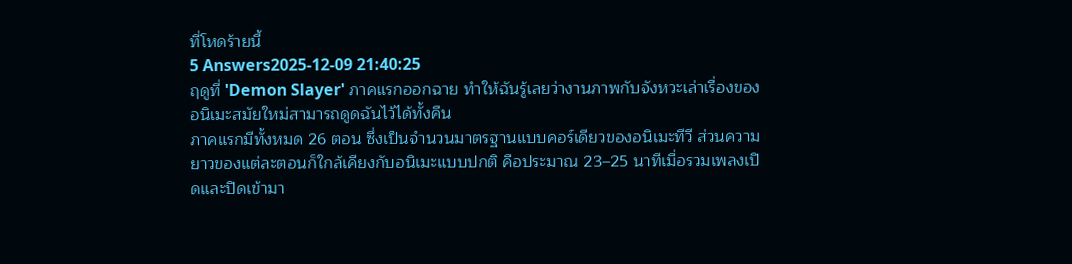ที่โหดร้ายนี้
5 Answers2025-12-09 21:40:25
ฤดูที่ 'Demon Slayer' ภาคแรกออกฉาย ทำให้ฉันรู้เลยว่างานภาพกับจังหวะเล่าเรื่องของอนิเมะสมัยใหม่สามารถดูดฉันไว้ได้ทั้งคืน
ภาคแรกมีทั้งหมด 26 ตอน ซึ่งเป็นจำนวนมาตรฐานแบบคอร์เดียวของอนิเมะทีวี ส่วนความยาวของแต่ละตอนก็ใกล้เคียงกับอนิเมะแบบปกติ คือประมาณ 23–25 นาทีเมื่อรวมเพลงเปิดและปิดเข้ามา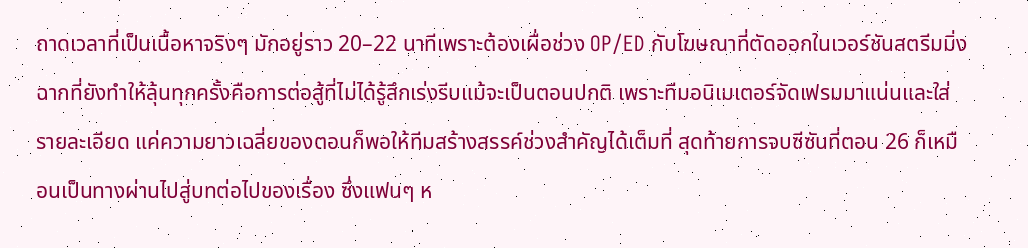ถาดเวลาที่เป็นเนื้อหาจริงๆ มักอยู่ราว 20–22 นาทีเพราะต้องเผื่อช่วง OP/ED กับโฆษณาที่ตัดออกในเวอร์ชันสตรีมมิ่ง
ฉากที่ยังทำให้ลุ้นทุกครั้งคือการต่อสู้ที่ไม่ได้รู้สึกเร่งรีบแม้จะเป็นตอนปกติ เพราะทีมอนิเมเตอร์จัดเฟรมมาแน่นและใส่รายละเอียด แค่ความยาวเฉลี่ยของตอนก็พอให้ทีมสร้างสรรค์ช่วงสำคัญได้เต็มที่ สุดท้ายการจบซีซันที่ตอน 26 ก็เหมือนเป็นทางผ่านไปสู่บทต่อไปของเรื่อง ซึ่งแฟนๆ ห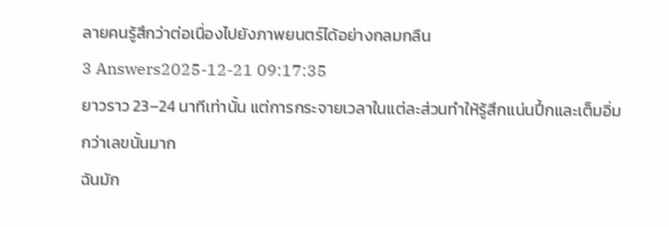ลายคนรู้สึกว่าต่อเนื่องไปยังภาพยนตร์ได้อย่างกลมกลืน
3 Answers2025-12-21 09:17:35
ยาวราว 23–24 นาทีเท่านั้น แต่การกระจายเวลาในแต่ละส่วนทำให้รู้สึกแน่นปึ้กและเต็มอิ่มกว่าเลขนั้นมาก
ฉันมัก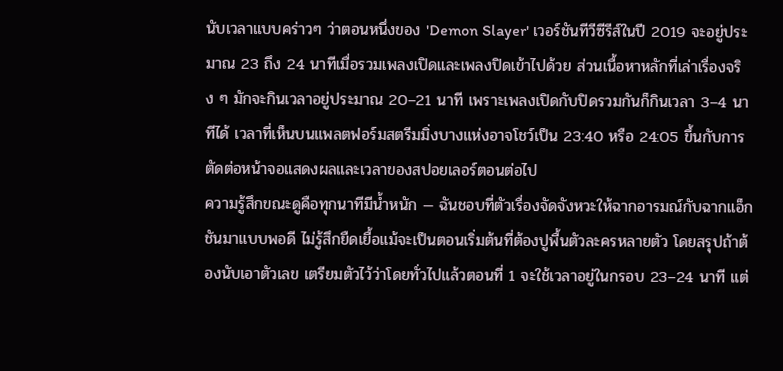นับเวลาแบบคร่าวๆ ว่าตอนหนึ่งของ 'Demon Slayer' เวอร์ชันทีวีซีรีส์ในปี 2019 จะอยู่ประมาณ 23 ถึง 24 นาทีเมื่อรวมเพลงเปิดและเพลงปิดเข้าไปด้วย ส่วนเนื้อหาหลักที่เล่าเรื่องจริง ๆ มักจะกินเวลาอยู่ประมาณ 20–21 นาที เพราะเพลงเปิดกับปิดรวมกันก็กินเวลา 3–4 นาทีได้ เวลาที่เห็นบนแพลตฟอร์มสตรีมมิ่งบางแห่งอาจโชว์เป็น 23:40 หรือ 24:05 ขึ้นกับการตัดต่อหน้าจอแสดงผลและเวลาของสปอยเลอร์ตอนต่อไป
ความรู้สึกขณะดูคือทุกนาทีมีน้ำหนัก — ฉันชอบที่ตัวเรื่องจัดจังหวะให้ฉากอารมณ์กับฉากแอ็กชันมาแบบพอดี ไม่รู้สึกยืดเยื้อแม้จะเป็นตอนเริ่มต้นที่ต้องปูพื้นตัวละครหลายตัว โดยสรุปถ้าต้องนับเอาตัวเลข เตรียมตัวไว้ว่าโดยทั่วไปแล้วตอนที่ 1 จะใช้เวลาอยู่ในกรอบ 23–24 นาที แต่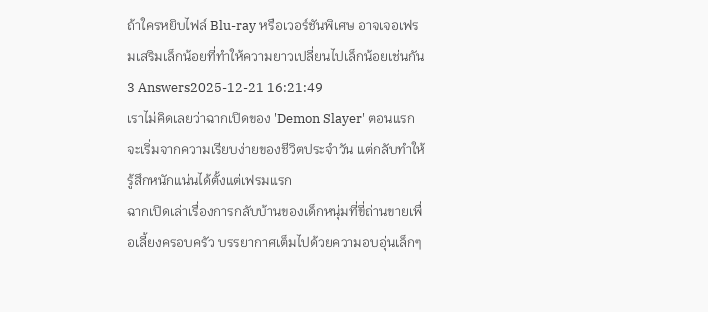ถ้าใครหยิบไฟล์ Blu-ray หรือเวอร์ชันพิเศษ อาจเจอเฟรมเสริมเล็กน้อยที่ทำให้ความยาวเปลี่ยนไปเล็กน้อยเช่นกัน
3 Answers2025-12-21 16:21:49
เราไม่คิดเลยว่าฉากเปิดของ 'Demon Slayer' ตอนแรกจะเริ่มจากความเรียบง่ายของชีวิตประจำวัน แต่กลับทำให้รู้สึกหนักแน่นได้ตั้งแต่เฟรมแรก
ฉากเปิดเล่าเรื่องการกลับบ้านของเด็กหนุ่มที่ขี่ถ่านขายเพื่อเลี้ยงครอบครัว บรรยากาศเต็มไปด้วยความอบอุ่นเล็กๆ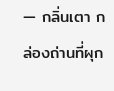— กลิ่นเตา กล่องถ่านที่ผุก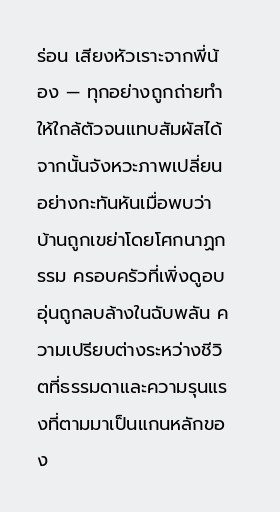ร่อน เสียงหัวเราะจากพี่น้อง — ทุกอย่างถูกถ่ายทำให้ใกล้ตัวจนแทบสัมผัสได้ จากนั้นจังหวะภาพเปลี่ยนอย่างกะทันหันเมื่อพบว่าบ้านถูกเขย่าโดยโศกนาฏกรรม ครอบครัวที่เพิ่งดูอบอุ่นถูกลบล้างในฉับพลัน ความเปรียบต่างระหว่างชีวิตที่ธรรมดาและความรุนแรงที่ตามมาเป็นแกนหลักของ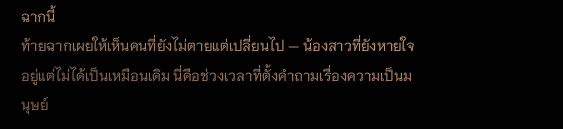ฉากนี้
ท้ายฉากเผยให้เห็นคนที่ยังไม่ตายแต่เปลี่ยนไป — น้องสาวที่ยังหายใจอยู่แต่ไม่ได้เป็นเหมือนเดิม นี่คือช่วงเวลาที่ตั้งคำถามเรื่องความเป็นมนุษย์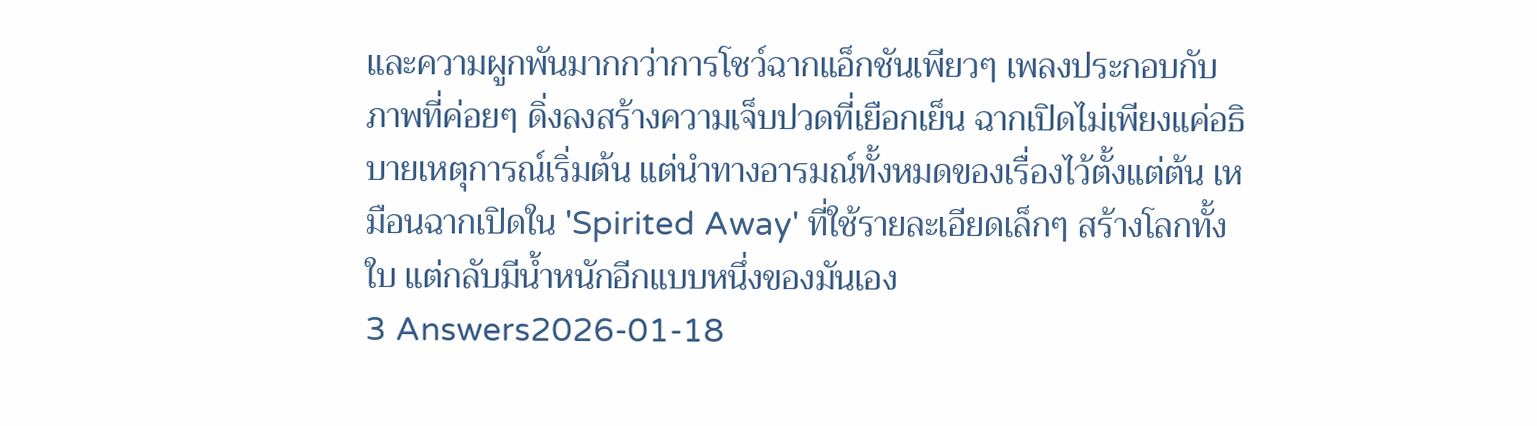และความผูกพันมากกว่าการโชว์ฉากแอ็กชันเพียวๆ เพลงประกอบกับภาพที่ค่อยๆ ดิ่งลงสร้างความเจ็บปวดที่เยือกเย็น ฉากเปิดไม่เพียงแค่อธิบายเหตุการณ์เริ่มต้น แต่นำทางอารมณ์ทั้งหมดของเรื่องไว้ตั้งแต่ต้น เหมือนฉากเปิดใน 'Spirited Away' ที่ใช้รายละเอียดเล็กๆ สร้างโลกทั้งใบ แต่กลับมีน้ำหนักอีกแบบหนึ่งของมันเอง
3 Answers2026-01-18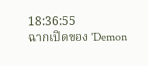18:36:55
ฉากเปิดของ 'Demon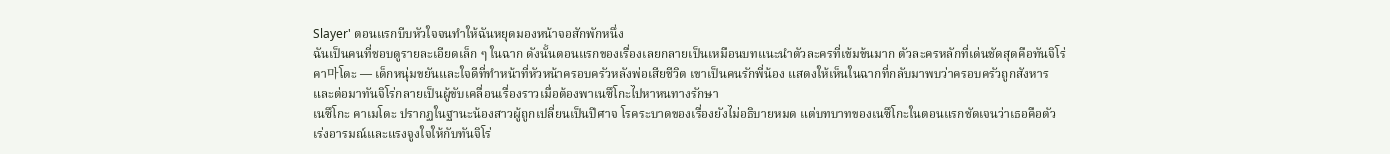Slayer' ตอนแรกบีบหัวใจจนทำให้ฉันหยุดมองหน้าจอสักพักหนึ่ง
ฉันเป็นคนที่ชอบดูรายละเอียดเล็ก ๆ ในฉาก ดังนั้นตอนแรกของเรื่องเลยกลายเป็นเหมือนบทแนะนำตัวละครที่เข้มข้นมาก ตัวละครหลักที่เด่นชัดสุดคือทันจิโร่ คา마โดะ — เด็กหนุ่มขยันและใจดีที่ทำหน้าที่หัวหน้าครอบครัวหลังพ่อเสียชีวิต เขาเป็นคนรักพี่น้อง แสดงให้เห็นในฉากที่กลับมาพบว่าครอบครัวถูกสังหาร และต่อมาทันจิโร่กลายเป็นผู้ขับเคลื่อนเรื่องราวเมื่อต้องพาเนซึโกะไปหาหนทางรักษา
เนซึโกะ คาเมโดะ ปรากฏในฐานะน้องสาวผู้ถูกเปลี่ยนเป็นปีศาจ โรคระบาดของเรื่องยังไม่อธิบายหมด แต่บทบาทของเนซึโกะในตอนแรกชัดเจนว่าเธอคือตัวเร่งอารมณ์และแรงจูงใจให้กับทันจิโร่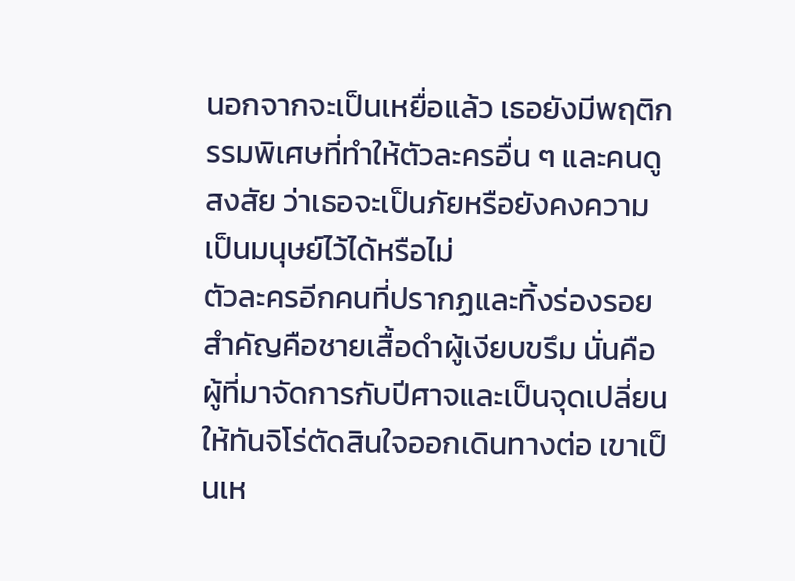นอกจากจะเป็นเหยื่อแล้ว เธอยังมีพฤติกรรมพิเศษที่ทำให้ตัวละครอื่น ๆ และคนดูสงสัย ว่าเธอจะเป็นภัยหรือยังคงความเป็นมนุษย์ไว้ได้หรือไม่
ตัวละครอีกคนที่ปรากฏและทิ้งร่องรอยสำคัญคือชายเสื้อดำผู้เงียบขรึม นั่นคือผู้ที่มาจัดการกับปีศาจและเป็นจุดเปลี่ยนให้ทันจิโร่ตัดสินใจออกเดินทางต่อ เขาเป็นเห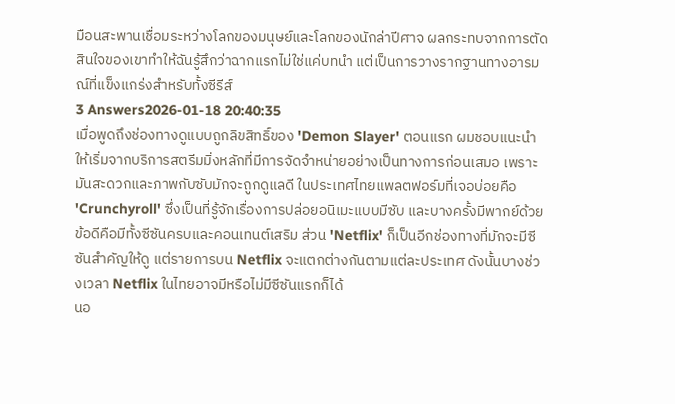มือนสะพานเชื่อมระหว่างโลกของมนุษย์และโลกของนักล่าปีศาจ ผลกระทบจากการตัดสินใจของเขาทำให้ฉันรู้สึกว่าฉากแรกไม่ใช่แค่บทนำ แต่เป็นการวางรากฐานทางอารมณ์ที่แข็งแกร่งสำหรับทั้งซีรีส์
3 Answers2026-01-18 20:40:35
เมื่อพูดถึงช่องทางดูแบบถูกลิขสิทธิ์ของ 'Demon Slayer' ตอนแรก ผมชอบแนะนำให้เริ่มจากบริการสตรีมมิ่งหลักที่มีการจัดจำหน่ายอย่างเป็นทางการก่อนเสมอ เพราะมันสะดวกและภาพกับซับมักจะถูกดูแลดี ในประเทศไทยแพลตฟอร์มที่เจอบ่อยคือ 'Crunchyroll' ซึ่งเป็นที่รู้จักเรื่องการปล่อยอนิเมะแบบมีซับ และบางครั้งมีพากย์ด้วย ข้อดีคือมีทั้งซีซันครบและคอนเทนต์เสริม ส่วน 'Netflix' ก็เป็นอีกช่องทางที่มักจะมีซีซันสำคัญให้ดู แต่รายการบน Netflix จะแตกต่างกันตามแต่ละประเทศ ดังนั้นบางช่วงเวลา Netflix ในไทยอาจมีหรือไม่มีซีซันแรกก็ได้
นอ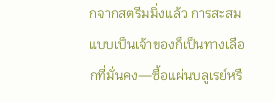กจากสตรีมมิ่งแล้ว การสะสมแบบเป็นเจ้าของก็เป็นทางเลือกที่มั่นคง—ซื้อแผ่นบลูเรย์หรื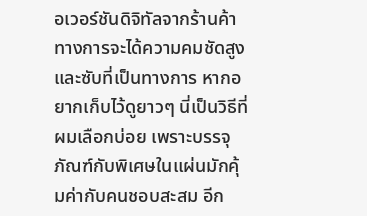อเวอร์ชันดิจิทัลจากร้านค้าทางการจะได้ความคมชัดสูงและซับที่เป็นทางการ หากอยากเก็บไว้ดูยาวๆ นี่เป็นวิธีที่ผมเลือกบ่อย เพราะบรรจุภัณฑ์กับพิเศษในแผ่นมักคุ้มค่ากับคนชอบสะสม อีก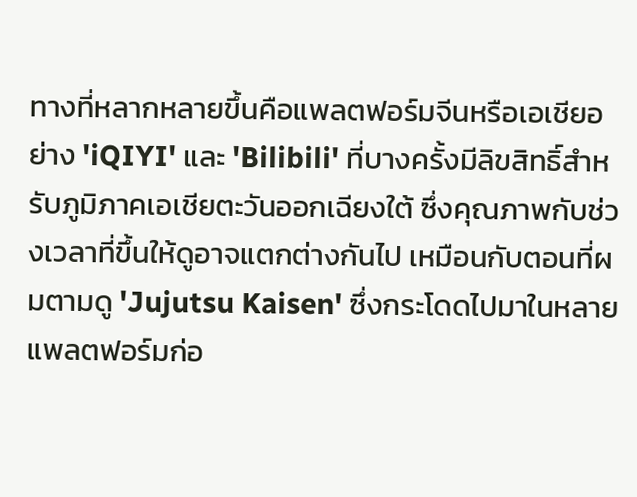ทางที่หลากหลายขึ้นคือแพลตฟอร์มจีนหรือเอเชียอย่าง 'iQIYI' และ 'Bilibili' ที่บางครั้งมีลิขสิทธิ์สำหรับภูมิภาคเอเชียตะวันออกเฉียงใต้ ซึ่งคุณภาพกับช่วงเวลาที่ขึ้นให้ดูอาจแตกต่างกันไป เหมือนกับตอนที่ผมตามดู 'Jujutsu Kaisen' ซึ่งกระโดดไปมาในหลายแพลตฟอร์มก่อ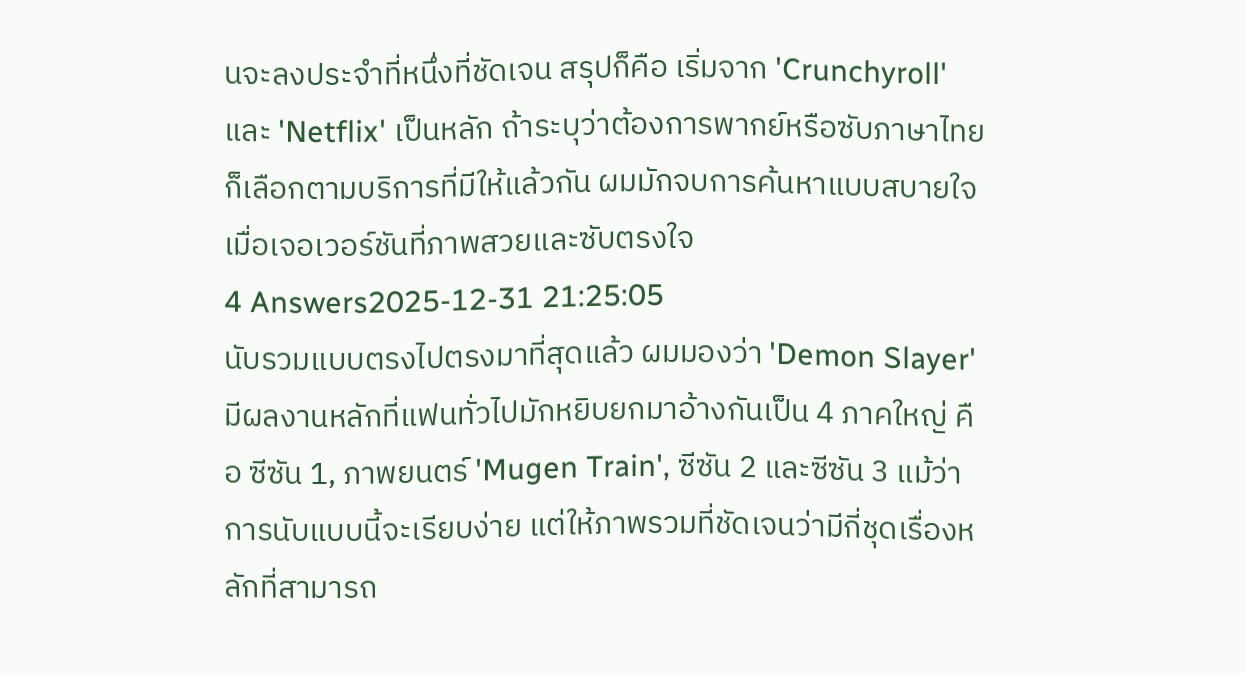นจะลงประจำที่หนึ่งที่ชัดเจน สรุปก็คือ เริ่มจาก 'Crunchyroll' และ 'Netflix' เป็นหลัก ถ้าระบุว่าต้องการพากย์หรือซับภาษาไทยก็เลือกตามบริการที่มีให้แล้วกัน ผมมักจบการค้นหาแบบสบายใจเมื่อเจอเวอร์ชันที่ภาพสวยและซับตรงใจ
4 Answers2025-12-31 21:25:05
นับรวมแบบตรงไปตรงมาที่สุดแล้ว ผมมองว่า 'Demon Slayer' มีผลงานหลักที่แฟนทั่วไปมักหยิบยกมาอ้างกันเป็น 4 ภาคใหญ่ คือ ซีซัน 1, ภาพยนตร์ 'Mugen Train', ซีซัน 2 และซีซัน 3 แม้ว่าการนับแบบนี้จะเรียบง่าย แต่ให้ภาพรวมที่ชัดเจนว่ามีกี่ชุดเรื่องหลักที่สามารถ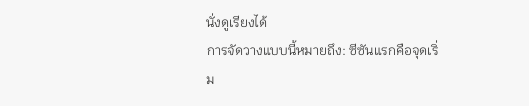นั่งดูเรียงได้
การจัดวางแบบนี้หมายถึง: ซีซันแรกคือจุดเริ่ม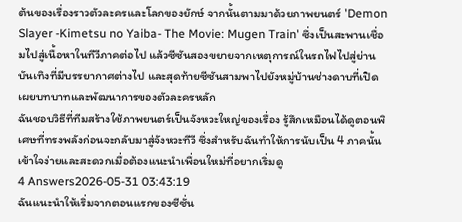ต้นของเรื่องราวตัวละครและโลกของยักษ์ จากนั้นตามมาด้วยภาพยนตร์ 'Demon Slayer -Kimetsu no Yaiba- The Movie: Mugen Train' ซึ่งเป็นสะพานเชื่อมไปสู่เนื้อหาในทีวีภาคต่อไป แล้วซีซันสองขยายจากเหตุการณ์ในรถไฟไปสู่ย่านบันเทิงที่มีบรรยากาศต่างไป และสุดท้ายซีซันสามพาไปยังหมู่บ้านช่างดาบที่เปิดเผยบทบาทและพัฒนาการของตัวละครหลัก
ฉันชอบวิธีที่ทีมสร้างใช้ภาพยนตร์เป็นจังหวะใหญ่ของเรื่อง รู้สึกเหมือนได้ดูตอนพิเศษที่ทรงพลังก่อนจะกลับมาสู่จังหวะทีวี ซึ่งสำหรับฉันทำให้การนับเป็น 4 ภาคนั้นเข้าใจง่ายและสะดวกเมื่อต้องแนะนำเพื่อนใหม่ที่อยากเริ่มดู
4 Answers2026-05-31 03:43:19
ฉันแนะนำให้เริ่มจากตอนแรกของซีซั่น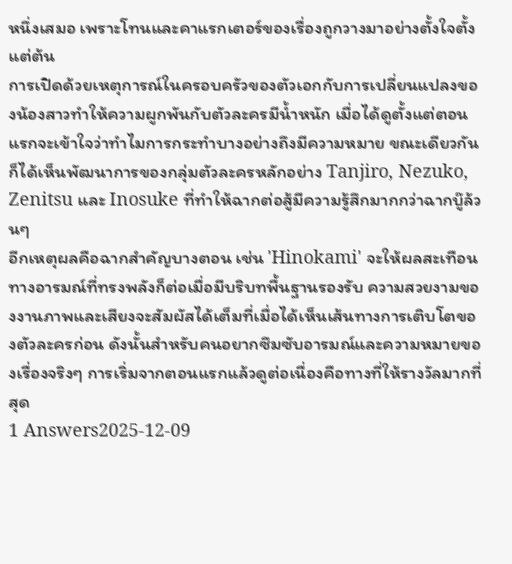หนึ่งเสมอ เพราะโทนและคาแรกเตอร์ของเรื่องถูกวางมาอย่างตั้งใจตั้งแต่ต้น
การเปิดด้วยเหตุการณ์ในครอบครัวของตัวเอกกับการเปลี่ยนแปลงของน้องสาวทำให้ความผูกพันกับตัวละครมีน้ำหนัก เมื่อได้ดูตั้งแต่ตอนแรกจะเข้าใจว่าทำไมการกระทำบางอย่างถึงมีความหมาย ขณะเดียวกันก็ได้เห็นพัฒนาการของกลุ่มตัวละครหลักอย่าง Tanjiro, Nezuko, Zenitsu และ Inosuke ที่ทำให้ฉากต่อสู้มีความรู้สึกมากกว่าฉากบู๊ล้วนๆ
อีกเหตุผลคือฉากสำคัญบางตอน เช่น 'Hinokami' จะให้ผลสะเทือนทางอารมณ์ที่ทรงพลังก็ต่อเมื่อมีบริบทพื้นฐานรองรับ ความสวยงามของงานภาพและเสียงจะสัมผัสได้เต็มที่เมื่อได้เห็นเส้นทางการเติบโตของตัวละครก่อน ดังนั้นสำหรับคนอยากซึมซับอารมณ์และความหมายของเรื่องจริงๆ การเริ่มจากตอนแรกแล้วดูต่อเนื่องคือทางที่ให้รางวัลมากที่สุด
1 Answers2025-12-09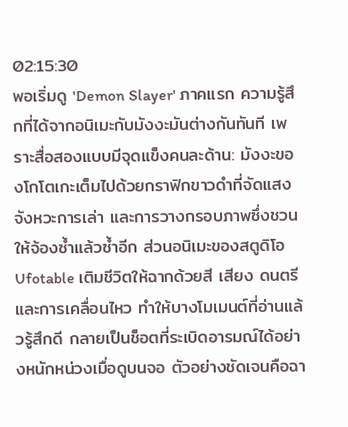02:15:30
พอเริ่มดู 'Demon Slayer' ภาคแรก ความรู้สึกที่ได้จากอนิเมะกับมังงะมันต่างกันทันที เพราะสื่อสองแบบมีจุดแข็งคนละด้าน: มังงะของโกโตเกะเต็มไปด้วยกราฟิกขาวดำที่จัดแสง จังหวะการเล่า และการวางกรอบภาพซึ่งชวนให้จ้องซ้ำแล้วซ้ำอีก ส่วนอนิเมะของสตูดิโอ Ufotable เติมชีวิตให้ฉากด้วยสี เสียง ดนตรี และการเคลื่อนไหว ทำให้บางโมเมนต์ที่อ่านแล้วรู้สึกดี กลายเป็นช็อตที่ระเบิดอารมณ์ได้อย่างหนักหน่วงเมื่อดูบนจอ ตัวอย่างชัดเจนคือฉา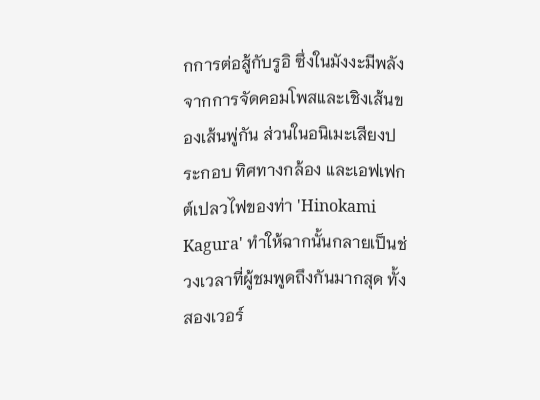กการต่อสู้กับรูอิ ซึ่งในมังงะมีพลังจากการจัดคอมโพสและเชิงเส้นของเส้นพู่กัน ส่วนในอนิเมะเสียงประกอบ ทิศทางกล้อง และเอฟเฟกต์เปลวไฟของท่า 'Hinokami Kagura' ทำให้ฉากนั้นกลายเป็นช่วงเวลาที่ผู้ชมพูดถึงกันมากสุด ทั้งสองเวอร์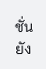ชั่นยัง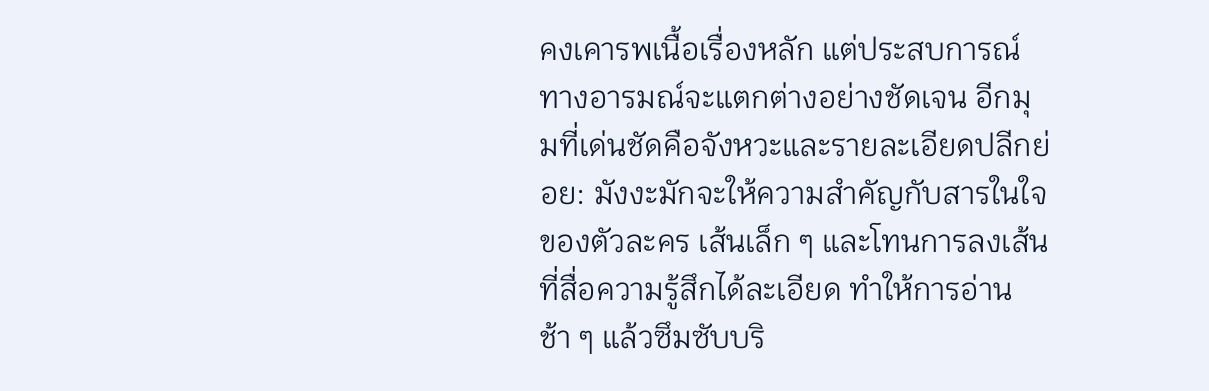คงเคารพเนื้อเรื่องหลัก แต่ประสบการณ์ทางอารมณ์จะแตกต่างอย่างชัดเจน อีกมุมที่เด่นชัดคือจังหวะและรายละเอียดปลีกย่อย: มังงะมักจะให้ความสำคัญกับสารในใจของตัวละคร เส้นเล็ก ๆ และโทนการลงเส้นที่สื่อความรู้สึกได้ละเอียด ทำให้การอ่านช้า ๆ แล้วซึมซับบริ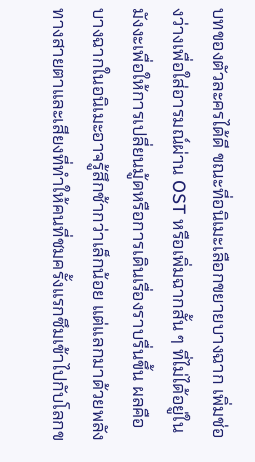บทของตัวละครได้ดี ขณะที่อนิเมะเลือกขยายบางฉาก เพิ่มช่องว่างเพื่อใส่อารมณ์ผ่าน OST หรือเพิ่มฉากสั้น ๆ ที่ไม่ได้อยู่ในมังงะเพื่อให้การเปลี่ยนมู้ดหรือการเดินเรื่องราบรื่นขึ้น ผลคือบางฉากในอนิเมะอาจรู้สึกช้ากว่าเล็กน้อย แต่แลกมาด้วยพลังทางสายตาและเสียงที่ทำให้คนที่ชมครั้งแรกซึมเข้าไปกับโลกข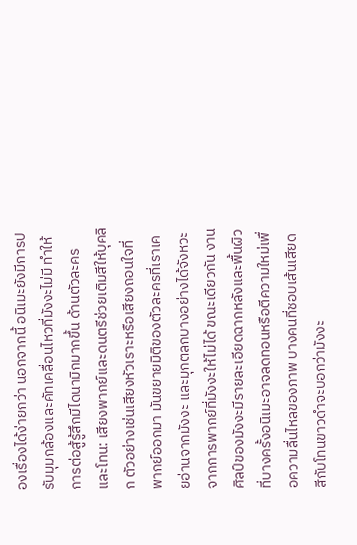องเรื่องได้ง่ายกว่า นอกจากนี้ อนิเมะยังมีการปรับมุมกล้องและคัทเคลื่อนไหวที่มังงะไม่มี ทำให้การต่อสู้รู้สึกมีไดนามิกมากขึ้น ด้านตัวละครและโทน: เสียงพากย์และดนตรีช่วยเติมสีให้บุคลิก ตัวอย่างเช่นเสียงหัวเราะหรือเสียงถอนใจที่พากย์ออกมา มันขยายมิติของตัวละครที่เราเคยอ่านจากมังงะ และมุกตลกบางอย่างได้จังหวะจากการพากย์ที่มังงะให้ไม่ได้ ขณะเดียวกัน งานศิลป์ของมังงะมีรายละเอียดฉากหลังและพื้นผิวที่บางครั้งอนิเมะอาจลดทอนหรือตีความใหม่เพื่อความลื่นไหลของภาพ บางคนที่ชอบเส้นเสียดสีกับโทนขาวดำจะบอกว่ามังงะ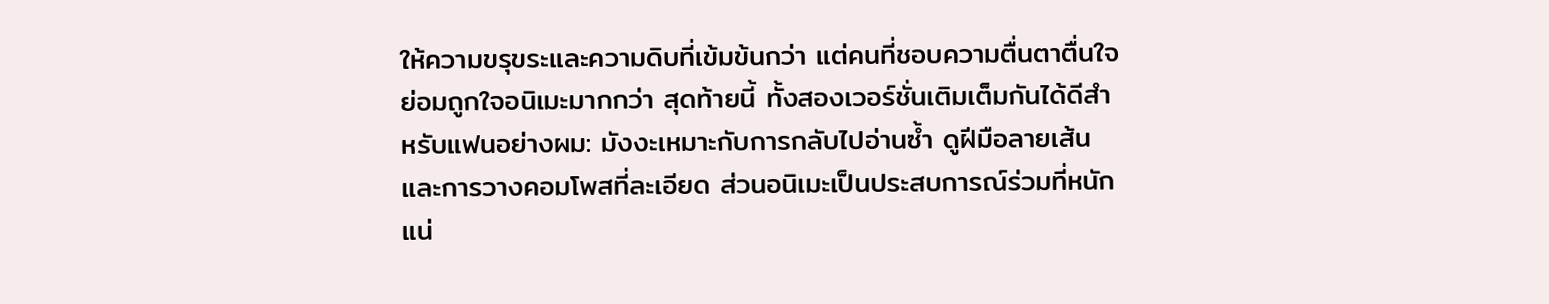ให้ความขรุขระและความดิบที่เข้มข้นกว่า แต่คนที่ชอบความตื่นตาตื่นใจย่อมถูกใจอนิเมะมากกว่า สุดท้ายนี้ ทั้งสองเวอร์ชั่นเติมเต็มกันได้ดีสำหรับแฟนอย่างผม: มังงะเหมาะกับการกลับไปอ่านซ้ำ ดูฝีมือลายเส้นและการวางคอมโพสที่ละเอียด ส่วนอนิเมะเป็นประสบการณ์ร่วมที่หนักแน่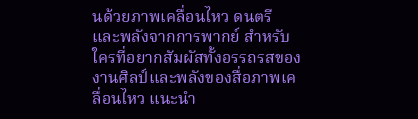นด้วยภาพเคลื่อนไหว ดนตรี และพลังจากการพากย์ สำหรับใครที่อยากสัมผัสทั้งอรรถรสของงานศิลป์และพลังของสื่อภาพเคลื่อนไหว แนะนำ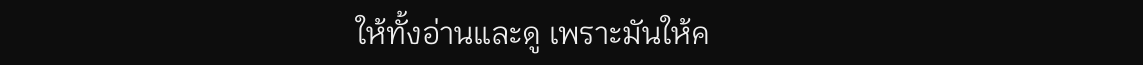ให้ทั้งอ่านและดู เพราะมันให้ค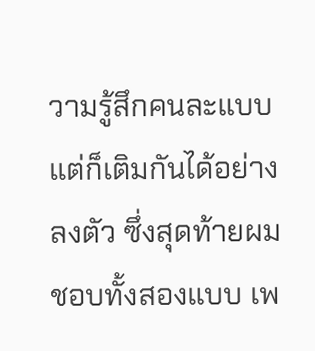วามรู้สึกคนละแบบแต่ก็เติมกันได้อย่างลงตัว ซึ่งสุดท้ายผมชอบทั้งสองแบบ เพ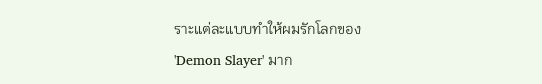ราะแต่ละแบบทำให้ผมรักโลกของ 'Demon Slayer' มาก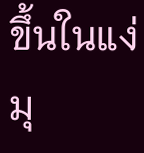ขึ้นในแง่มุ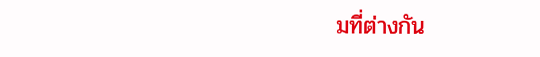มที่ต่างกัน